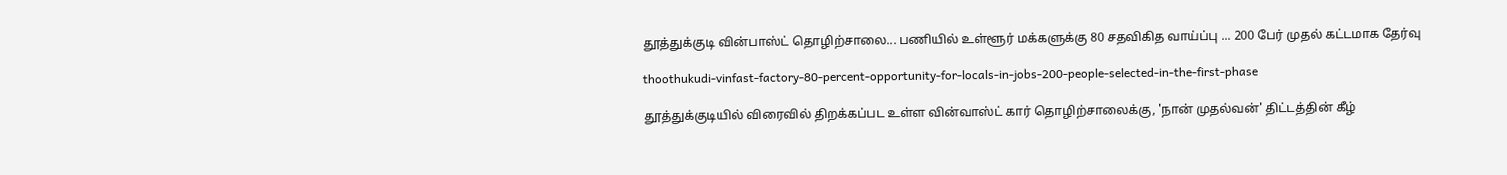தூத்துக்குடி வின்பாஸ்ட் தொழிற்சாலை... பணியில் உள்ளூர் மக்களுக்கு 80 சதவிகித வாய்ப்பு ... 200 பேர் முதல் கட்டமாக தேர்வு

thoothukudi-vinfast-factory-80-percent-opportunity-for-locals-in-jobs-200-people-selected-in-the-first-phase

தூத்துக்குடியில் விரைவில் திறக்கப்பட உள்ள வின்வாஸ்ட் கார் தொழிற்சாலைக்கு, 'நான் முதல்வன்' திட்டத்தின் கீழ்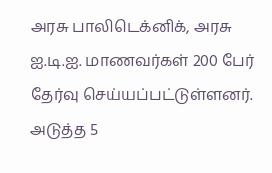அரசு பாலிடெக்னிக், அரசு ஐ.டி.ஐ. மாணவர்கள் 200 பேர் தேர்வு செய்யப்பட்டுள்ளனர். அடுத்த 5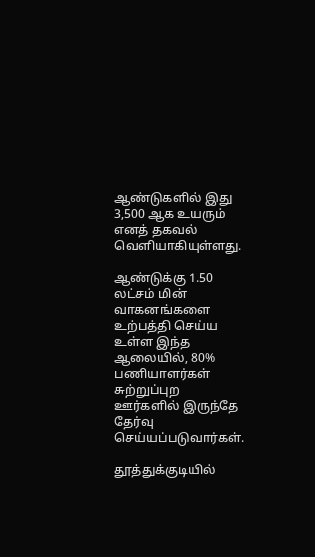ஆண்டுகளில் இது 3,500 ஆக உயரும் எனத் தகவல் வெளியாகியுள்ளது.

ஆண்டுக்கு 1.50 லட்சம் மின் வாகனங்களை உற்பத்தி செய்ய உள்ள இந்த ஆலையில், 80% பணியாளர்கள் சுற்றுப்புற ஊர்களில் இருந்தே தேர்வு செய்யப்படுவார்கள்.

தூத்துக்குடியில்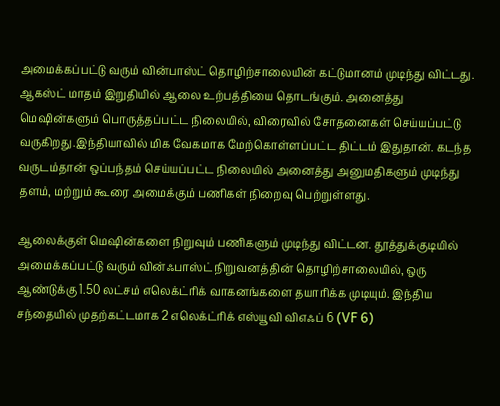அமைக்கப்பட்டு வரும் வின்பாஸ்ட் தொழிற்சாலையின் கட்டுமானம் முடிந்து விட்டது. ஆகஸ்ட் மாதம் இறுதியில் ஆலை உற்பத்தியை தொடங்கும். அனைத்து மெஷின்களும் பொருத்தப்பட்ட நிலையில், விரைவில் சோதனைகள் செய்யப்பட்டு வருகிறது.இந்தியாவில் மிக வேகமாக மேற்கொள்ளப்பட்ட திட்டம் இதுதான். கடந்த வருடம்தான் ஒப்பந்தம் செய்யப்பட்ட நிலையில் அனைத்து அனுமதிகளும் முடிந்து தளம், மற்றும் கூரை அமைக்கும் பணிகள் நிறைவு பெற்றுள்ளது.

ஆலைக்குள் மெஷின்களை நிறுவும் பணிகளும் முடிந்து விட்டன. தூத்துக்குடியில் அமைக்கப்பட்டு வரும் வின்ஃபாஸ்ட் நிறுவனத்தின் தொழிற்சாலையில், ஒரு ஆண்டுக்கு 1.50 லட்சம் எலெக்ட்ரிக் வாகனங்களை தயாரிக்க முடியும். இந்திய சந்தையில் முதற்கட்டமாக 2 எலெக்ட்ரிக் எஸ்யூவி விஎஃப் 6 (VF 6)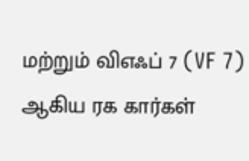மற்றும் விஎஃப் 7 (VF 7) ஆகிய ரக கார்கள்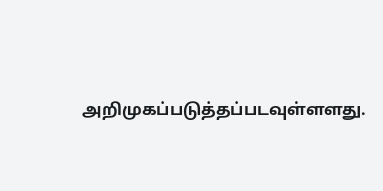அறிமுகப்படுத்தப்படவுள்ளளது.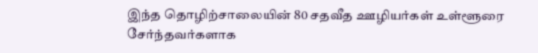இந்த தொழிற்சாலையின் 80 சதவீத ஊழியர்கள் உள்ளூரை சேர்ந்தவர்களாக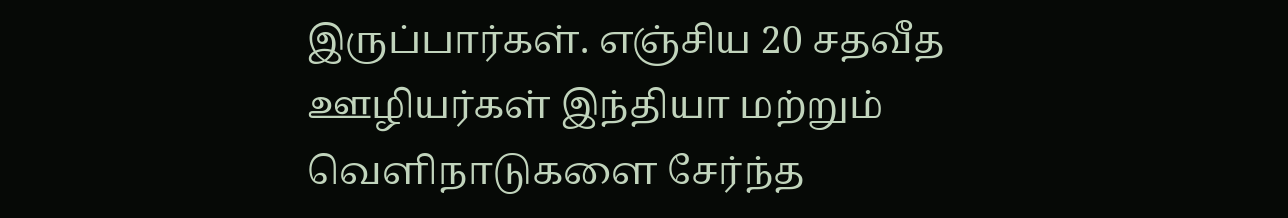இருப்பார்கள். எஞ்சிய 20 சதவீத ஊழியர்கள் இந்தியா மற்றும் வெளிநாடுகளை சேர்ந்த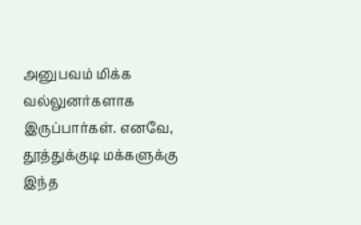அனுபவம் மிக்க வல்லுனர்களாக இருப்பார்கள். எனவே, தூத்துக்குடி மக்களுக்கு இந்த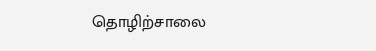தொழிற்சாலை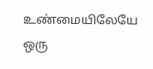உண்மையிலேயே ஒரு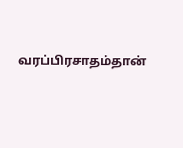வரப்பிரசாதம்தான்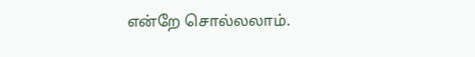என்றே சொல்லலாம்.